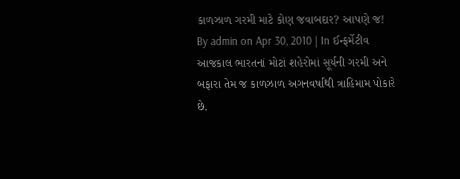કાળઝાળ ગરમી માટે કોણ જવાબદાર? આપણે જ!
By admin on Apr 30, 2010 | In ઈન્ફર્મેટીવ
આજકાલ ભારતનાં મોટાં શહેરોમાં સૂર્યની ગરમી અને બફારા તેમ જ કાળઝાળ અગનવર્ષાથી ત્રાહિમામ પોકારે છે.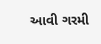આવી ગરમી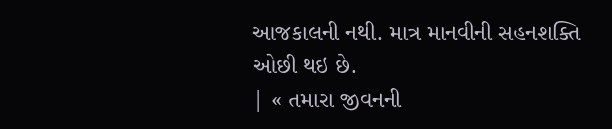આજકાલની નથી. માત્ર માનવીની સહનશક્તિ
ઓછી થઇ છે.
| « તમારા જીવનની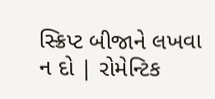સ્ક્રિપ્ટ બીજાને લખવા ન દો | રોમેન્ટિક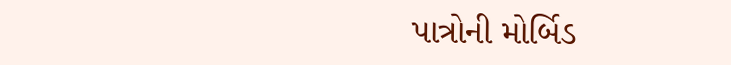પાત્રોની મોર્બિડ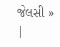જેલસી » |